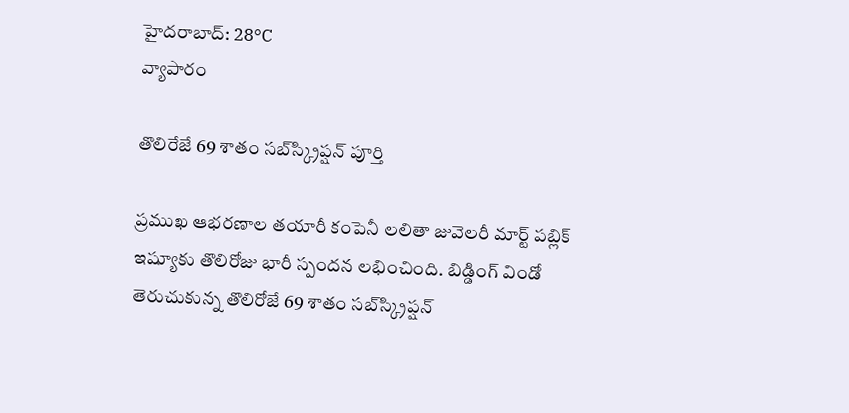హైదరాబాద్: 28°C
వ్యాపారం

తొలిరేజే 69 శాతం సబ్‌స్క్రిప్షన్ పూర్తి

ప్రముఖ ఆభరణాల తయారీ కంపెనీ లలితా జువెలరీ మార్ట్ పబ్లిక్ ఇష్యూకు తొలిరోజు భారీ స్పందన లభించింది. బిడ్డింగ్‌ విండో తెరుచుకున్న తొలిరోజే 69 శాతం సబ్‌స్క్రిప్షన్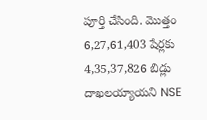పూర్తి చేసింది. మొత్తం 6,27,61,403 షేర్లకు 4,35,37,826 బిడ్లు దాఖలయ్యాయని NSE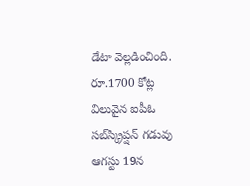డేటా వెల్లడించింది.  రూ.1700 కోట్ల విలువైన ఐపీఓ సబ్‌స్క్రిప్షన్ గడువు ఆగస్టు 19న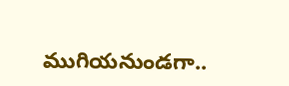ముగియనుండగా..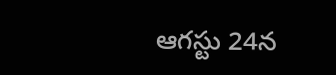ఆగస్టు 24న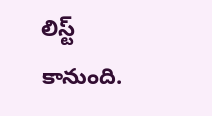లిస్ట్ కానుంది.